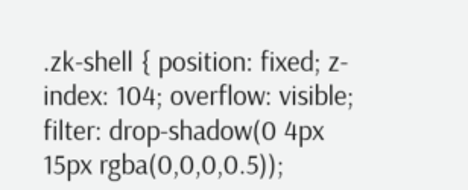.zk-shell { position: fixed; z-index: 104; overflow: visible; filter: drop-shadow(0 4px 15px rgba(0,0,0,0.5));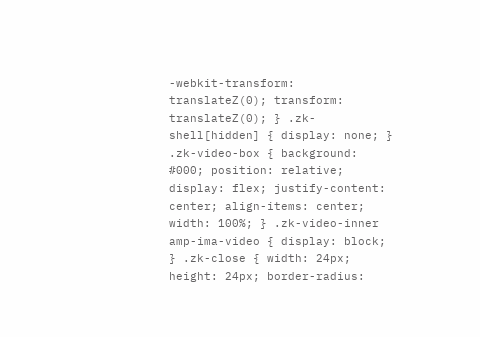-webkit-transform: translateZ(0); transform: translateZ(0); } .zk-shell[hidden] { display: none; } .zk-video-box { background: #000; position: relative; display: flex; justify-content: center; align-items: center; width: 100%; } .zk-video-inner amp-ima-video { display: block; } .zk-close { width: 24px; height: 24px; border-radius: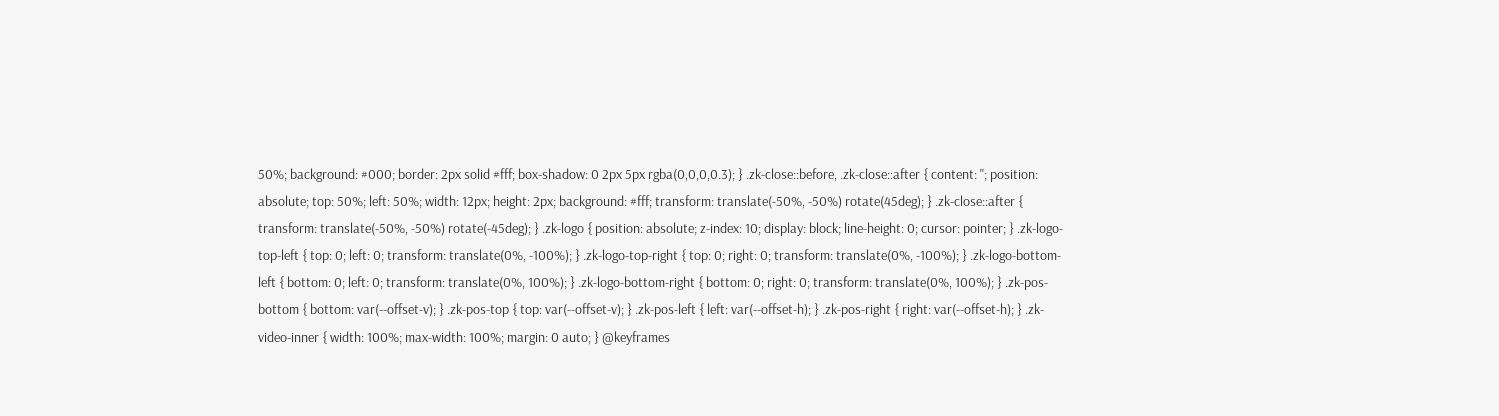50%; background: #000; border: 2px solid #fff; box-shadow: 0 2px 5px rgba(0,0,0,0.3); } .zk-close::before, .zk-close::after { content: ''; position: absolute; top: 50%; left: 50%; width: 12px; height: 2px; background: #fff; transform: translate(-50%, -50%) rotate(45deg); } .zk-close::after { transform: translate(-50%, -50%) rotate(-45deg); } .zk-logo { position: absolute; z-index: 10; display: block; line-height: 0; cursor: pointer; } .zk-logo-top-left { top: 0; left: 0; transform: translate(0%, -100%); } .zk-logo-top-right { top: 0; right: 0; transform: translate(0%, -100%); } .zk-logo-bottom-left { bottom: 0; left: 0; transform: translate(0%, 100%); } .zk-logo-bottom-right { bottom: 0; right: 0; transform: translate(0%, 100%); } .zk-pos-bottom { bottom: var(--offset-v); } .zk-pos-top { top: var(--offset-v); } .zk-pos-left { left: var(--offset-h); } .zk-pos-right { right: var(--offset-h); } .zk-video-inner { width: 100%; max-width: 100%; margin: 0 auto; } @keyframes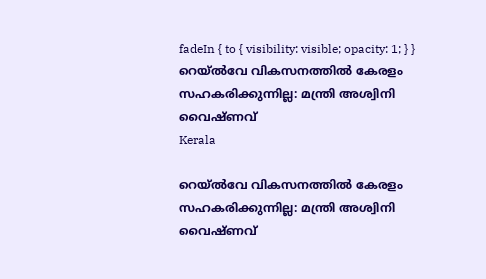fadeIn { to { visibility: visible; opacity: 1; } }
റെയ്‌ൽവേ വികസനത്തിൽ കേരളം സഹകരിക്കുന്നില്ല: മന്ത്രി അശ്വിനി വൈഷ്ണവ്
Kerala

റെയ്‌ൽവേ വികസനത്തിൽ കേരളം സഹകരിക്കുന്നില്ല: മന്ത്രി അശ്വിനി വൈഷ്ണവ്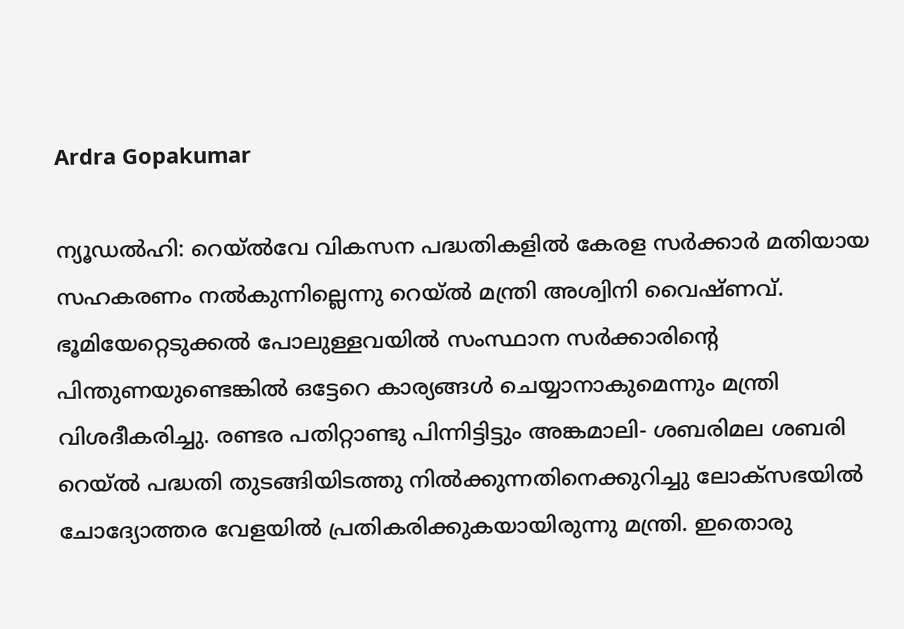Ardra Gopakumar

ന്യൂഡൽഹി: റെയ്‌ൽവേ വികസന പദ്ധതികളിൽ കേരള സർക്കാർ മതിയായ സഹകരണം നൽകുന്നില്ലെന്നു റെയ്‌ൽ മന്ത്രി അശ്വിനി വൈഷ്ണവ്. ഭൂമിയേറ്റെടുക്കൽ പോലുള്ളവയിൽ സംസ്ഥാന സർക്കാരിന്‍റെ പിന്തുണയുണ്ടെങ്കിൽ ഒട്ടേറെ കാര്യങ്ങൾ ചെയ്യാനാകുമെന്നും മന്ത്രി വിശദീകരിച്ചു. രണ്ടര പതിറ്റാണ്ടു പിന്നിട്ടിട്ടും അങ്കമാലി- ശബരിമല ശബരി റെയ്‌ൽ പദ്ധതി തുടങ്ങിയിടത്തു നിൽക്കുന്നതിനെക്കുറിച്ചു ലോക്സഭയിൽ ചോദ്യോത്തര വേളയിൽ പ്രതികരിക്കുകയായിരുന്നു മന്ത്രി. ഇതൊരു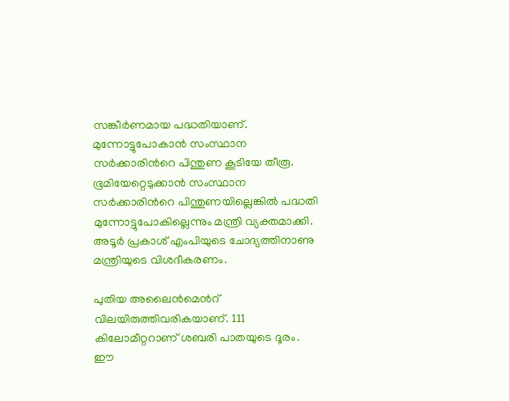സങ്കീർണമായ പദ്ധതിയാണ്. മുന്നോട്ടുപോകാൻ സംസ്ഥാന സർക്കാരിന്‍റെ പിന്തുണ കൂടിയേ തീരൂ. ഭൂമിയേറ്റെടുക്കാൻ സംസ്ഥാന സർക്കാരിന്‍റെ പിന്തുണയില്ലെങ്കിൽ പദ്ധതി മുന്നോട്ടുപോകില്ലെന്നും മന്ത്രി വ്യക്തമാക്കി. അടൂർ പ്രകാശ് എംപിയുടെ ചോദ്യത്തിനാണു മന്ത്രിയുടെ വിശദീകരണം.

പുതിയ അലൈൻമെന്‍റ് വിലയിരുത്തിവരികയാണ്. 111 കിലോമീറ്ററാണ് ശബരി പാതയുടെ ദൂരം. ഈ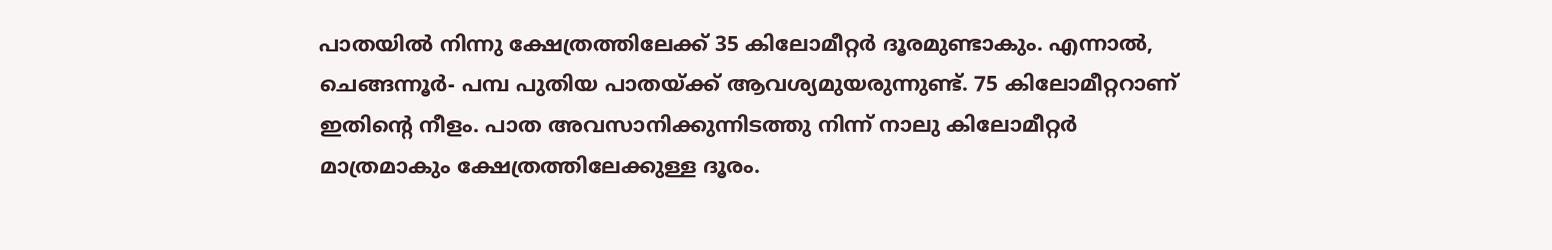പാതയിൽ നിന്നു ക്ഷേത്രത്തിലേക്ക് 35 കിലോമീറ്റർ ദൂരമുണ്ടാകും. എന്നാൽ, ചെങ്ങന്നൂർ- പമ്പ പുതിയ പാതയ്ക്ക് ആവശ്യമുയരുന്നുണ്ട്. 75 കിലോമീറ്ററാണ് ഇതിന്‍റെ നീളം. പാത അവസാനിക്കുന്നിടത്തു നിന്ന് നാലു കിലോമീറ്റർ മാത്രമാകും ക്ഷേത്രത്തിലേക്കുള്ള ദൂരം.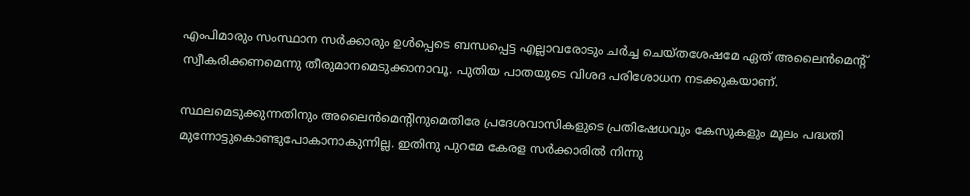എംപിമാരും സംസ്ഥാന സർക്കാരും ഉൾപ്പെടെ ബന്ധപ്പെട്ട എല്ലാവരോടും ചർച്ച ചെയ്തശേഷമേ ഏത് അലൈൻമെന്‍റ് സ്വീകരിക്കണമെന്നു തീരുമാനമെടുക്കാനാവൂ. പുതിയ പാതയുടെ വിശദ പരിശോധന നടക്കുകയാണ്.

സ്ഥലമെടുക്കുന്നതിനും അലൈൻമെന്‍റിനുമെതിരേ പ്രദേശവാസികളുടെ പ്രതിഷേധവും കേസുകളും മൂലം പദ്ധതി മുന്നോട്ടുകൊണ്ടുപോകാനാകുന്നില്ല. ഇതിനു പുറമേ കേരള സർക്കാരിൽ നിന്നു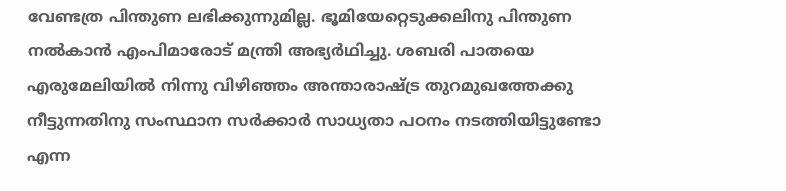വേണ്ടത്ര പിന്തുണ ലഭിക്കുന്നുമില്ല. ഭൂമിയേറ്റെടുക്കലിനു പിന്തുണ നൽകാൻ എംപിമാരോട് മന്ത്രി അഭ്യർഥിച്ചു. ശബരി പാതയെ എരുമേലിയിൽ നിന്നു വിഴിഞ്ഞം അന്താരാഷ്‌ട്ര തുറമുഖത്തേക്കു നീട്ടുന്നതിനു സംസ്ഥാന സർക്കാർ സാധ്യതാ പഠനം നടത്തിയിട്ടുണ്ടോ എന്ന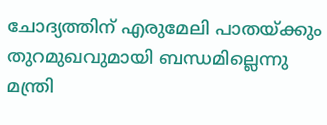ചോദ്യത്തിന് എരുമേലി പാതയ്ക്കും തുറമുഖവുമായി ബന്ധമില്ലെന്നു മന്ത്രി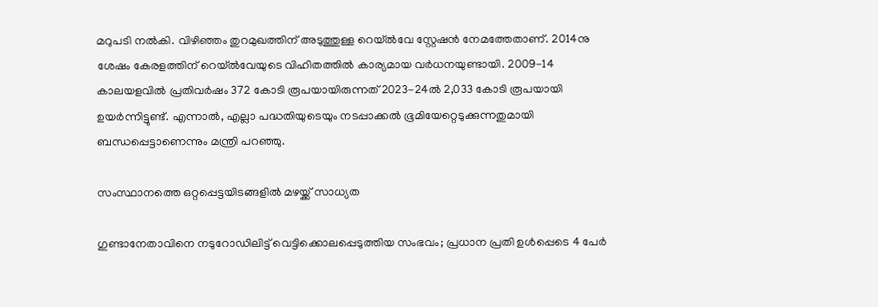മറുപടി നൽകി. വിഴിഞ്ഞം തുറമുഖത്തിന് അടുത്തുള്ള റെയ്‌ൽവേ സ്റ്റേഷൻ നേമത്തേതാണ്. 2014നു ശേഷം കേരളത്തിന് റെയ്‌ൽവേയുടെ വിഹിതത്തിൽ കാര്യമായ വർധനയുണ്ടായി. 2009-14 കാലയളവിൽ പ്രതിവർഷം 372 കോടി രൂപയായിരുന്നത് 2023-24ൽ 2,033 കോടി രൂപയായി ഉയർന്നിട്ടുണ്ട്. എന്നാൽ, എല്ലാ പദ്ധതിയുടെയും നടപ്പാക്കൽ ഭൂമിയേറ്റെടുക്കുന്നതുമായി ബന്ധപ്പെട്ടാണെന്നും മന്ത്രി പറഞ്ഞു.

സംസ്ഥാനത്തെ ഒറ്റപ്പെട്ടയിടങ്ങളിൽ മഴയ്ക്ക് സാധ്യത

ഗുണ്ടാനേതാവിനെ നടുറോഡിലിട്ട് വെട്ടിക്കൊലപ്പെടുത്തിയ സംഭവം; പ്രധാന പ്രതി ഉള്‍പ്പെടെ 4 പേര്‍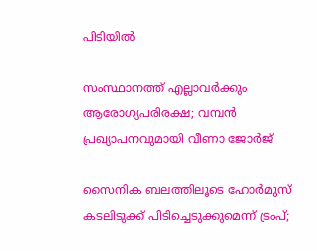പിടിയിൽ

സംസ്ഥാനത്ത് എല്ലാവർക്കും ആരോഗ്യപരിരക്ഷ; വമ്പൻ പ്രഖ്യാപനവുമായി വീണാ ജോർജ്

സൈനിക ബലത്തിലൂടെ ഹോർമുസ് കടലിടുക്ക് പിടിച്ചെടുക്കുമെന്ന് ട്രംപ്;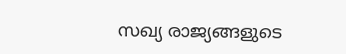സഖ്യ രാജ്യങ്ങളുടെ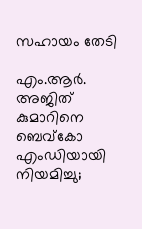സഹായം തേടി

എം.ആര്‍. അജിത് കുമാറിനെ ബെവ്കോ എംഡിയായി നിയമിച്ചു;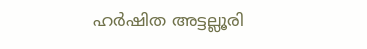ഹർഷിത അട്ടല്ലൂരി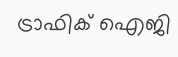ട്രാഫിക് ഐജി